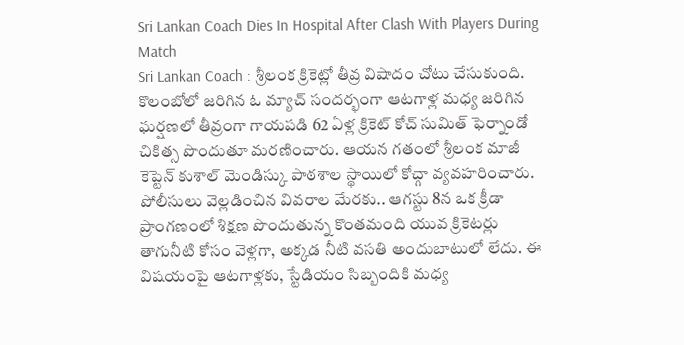Sri Lankan Coach Dies In Hospital After Clash With Players During Match
Sri Lankan Coach : శ్రీలంక క్రికెట్లో తీవ్ర విషాదం చోటు చేసుకుంది. కొలంబోలో జరిగిన ఓ మ్యాచ్ సందర్భంగా ఆటగాళ్ల మధ్య జరిగిన ఘర్షణలో తీవ్రంగా గాయపడి 62 ఏళ్ల క్రికెట్ కోచ్ సుమిత్ ఫెర్నాండో చికిత్స పొందుతూ మరణించారు. ఆయన గతంలో శ్రీలంక మాజీ కెప్టెన్ కుశాల్ మెండిస్కు పాఠశాల స్థాయిలో కోచ్గా వ్యవహరించారు.
పోలీసులు వెల్లడించిన వివరాల మేరకు.. ఆగస్టు 8న ఒక క్రీడా ప్రాంగణంలో శిక్షణ పొందుతున్న కొంతమంది యువ క్రికెటర్లు తాగునీటి కోసం వెళ్లగా, అక్కడ నీటి వసతి అందుబాటులో లేదు. ఈ విషయంపై ఆటగాళ్లకు, స్టేడియం సిబ్బందికి మధ్య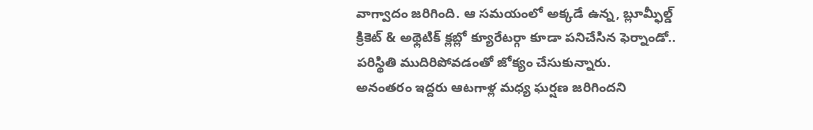వాగ్వాదం జరిగింది. ఆ సమయంలో అక్కడే ఉన్న, బ్లూమ్ఫీల్డ్ క్రికెట్ & అథ్లెటిక్ క్లబ్లో క్యూరేటర్గా కూడా పనిచేసిన ఫెర్నాండో.. పరిస్థితి ముదిరిపోవడంతో జోక్యం చేసుకున్నారు.
అనంతరం ఇద్దరు ఆటగాళ్ల మధ్య ఘర్షణ జరిగిందని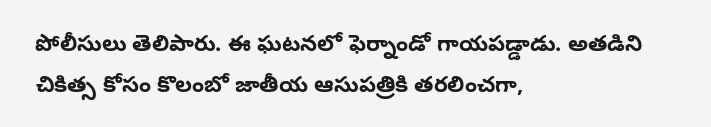పోలీసులు తెలిపారు. ఈ ఘటనలో ఫెర్నాండో గాయపడ్డాడు. అతడిని చికిత్స కోసం కొలంబో జాతీయ ఆసుపత్రికి తరలించగా,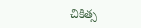చికిత్స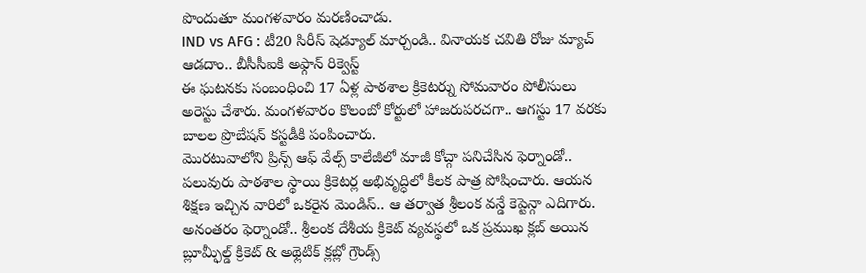పొందుతూ మంగళవారం మరణించాడు.
IND vs AFG : టీ20 సిరీస్ షెడ్యూల్ మార్చండి.. వినాయక చవితి రోజు మ్యాచ్ ఆడదాం.. బీసీసీఐకి అఫ్గాన్ రిక్వెస్ట్
ఈ ఘటనకు సంబంధించి 17 ఏళ్ల పాఠశాల క్రికెటర్ను సోమవారం పోలీసులు అరెస్టు చేశారు. మంగళవారం కొలంబో కోర్టులో హాజరుపరచగా.. ఆగస్టు 17 వరకు బాలల ప్రొబేషన్ కస్టడీకి పంపించారు.
మొరటువాలోని ప్రిన్స్ ఆఫ్ వేల్స్ కాలేజీలో మాజీ కోచ్గా పనిచేసిన ఫెర్నాండో.. పలువురు పాఠశాల స్థాయి క్రికెటర్ల అభివృద్ధిలో కీలక పాత్ర పోషించారు. ఆయన శిక్షణ ఇచ్చిన వారిలో ఒకరైన మెండిస్.. ఆ తర్వాత శ్రీలంక వన్డే కెప్టెన్గా ఎదిగారు. అనంతరం ఫెర్నాండో.. శ్రీలంక దేశీయ క్రికెట్ వ్యవస్థలో ఒక ప్రముఖ క్లబ్ అయిన బ్లూమ్ఫీల్డ్ క్రికెట్ & అథ్లెటిక్ క్లబ్లో గ్రౌండ్స్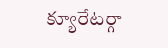క్యూరేటర్గా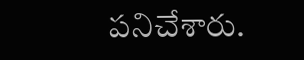పనిచేశారు.